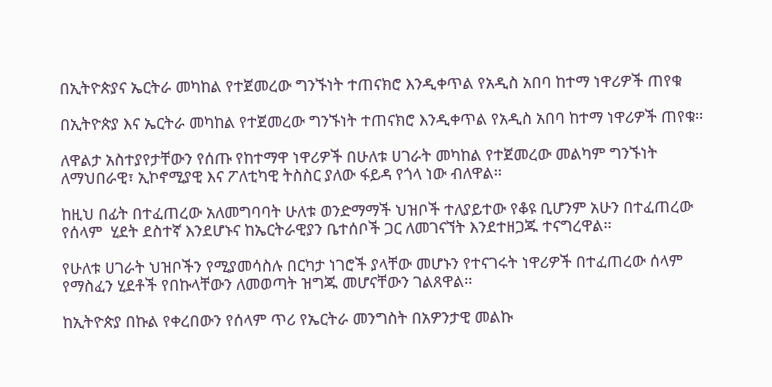በኢትዮጵያና ኤርትራ መካከል የተጀመረው ግንኙነት ተጠናክሮ እንዲቀጥል የአዲስ አበባ ከተማ ነዋሪዎች ጠየቁ

በኢትዮጵያ እና ኤርትራ መካከል የተጀመረው ግንኙነት ተጠናክሮ እንዲቀጥል የአዲስ አበባ ከተማ ነዋሪዎች ጠየቁ፡፡

ለዋልታ አስተያየታቸውን የሰጡ የከተማዋ ነዋሪዎች በሁለቱ ሀገራት መካከል የተጀመረው መልካም ግንኙነት ለማህበራዊ፣ ኢኮኖሚያዊ እና ፖለቲካዊ ትስስር ያለው ፋይዳ የጎላ ነው ብለዋል፡፡

ከዚህ በፊት በተፈጠረው አለመግባባት ሁለቱ ወንድማማች ህዝቦች ተለያይተው የቆዩ ቢሆንም አሁን በተፈጠረው የሰላም  ሂደት ደስተኛ እንደሆኑና ከኤርትራዊያን ቤተሰቦች ጋር ለመገናኘት እንደተዘጋጁ ተናግረዋል፡፡

የሁለቱ ሀገራት ህዝቦችን የሚያመሳስሉ በርካታ ነገሮች ያላቸው መሆኑን የተናገሩት ነዋሪዎች በተፈጠረው ሰላም የማስፈን ሂደቶች የበኩላቸውን ለመወጣት ዝግጁ መሆናቸውን ገልጸዋል፡፡

ከኢትዮጵያ በኩል የቀረበውን የሰላም ጥሪ የኤርትራ መንግስት በአዎንታዊ መልኩ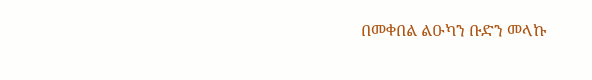በመቀበል ልዑካን ቡድን መላኩ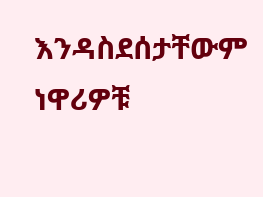እንዳስደሰታቸውም ነዋሪዎቹ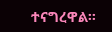ተናግረዋል፡፡